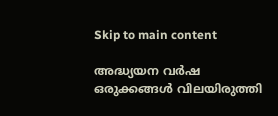Skip to main content

അദ്ധ്യയന വര്‍ഷ ഒരുക്കങ്ങള്‍ വിലയിരുത്തി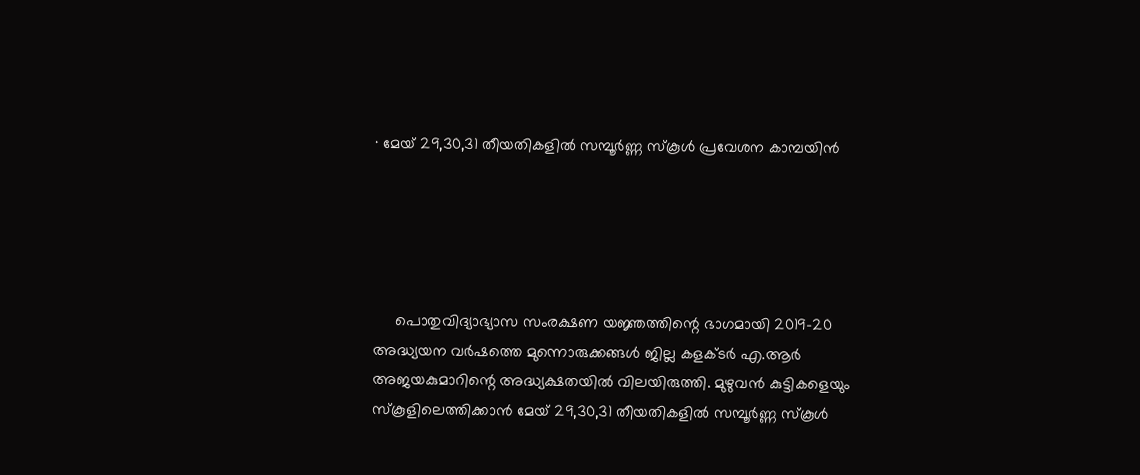· മേയ് 29,30,31 തീയതികളില്‍ സമ്പൂര്‍ണ്ണ സ്‌കൂള്‍ പ്രവേശന കാമ്പയിന്‍





     പൊതുവിദ്യാഭ്യാസ സംരക്ഷണ യജ്ഞത്തിന്റെ ഭാഗമായി 2019-20 അദ്ധ്യയന വര്‍ഷത്തെ മുന്നൊരുക്കങ്ങള്‍ ജില്ല കളക്ടര്‍ എ.ആര്‍ അജയകുമാറിന്റെ അദ്ധ്യക്ഷതയില്‍ വിലയിരുത്തി. മുഴുവന്‍ കുട്ടികളെയും സ്‌കൂളിലെത്തിക്കാന്‍ മേയ് 29,30,31 തീയതികളില്‍ സമ്പൂര്‍ണ്ണ സ്‌കൂള്‍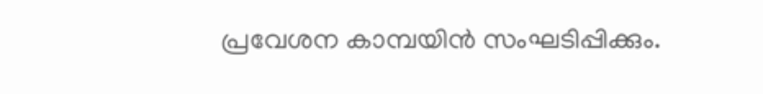പ്രവേശന കാമ്പയിന്‍ സംഘടിപ്പിക്കും.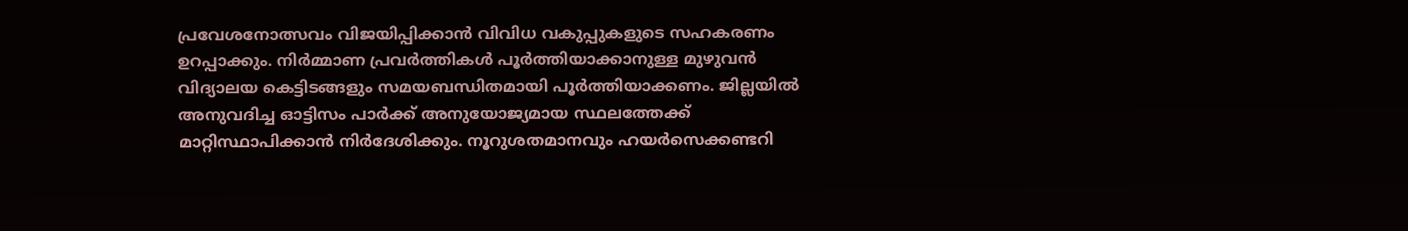പ്രവേശനോത്സവം വിജയിപ്പിക്കാന്‍ വിവിധ വകുപ്പുകളുടെ സഹകരണം ഉറപ്പാക്കും. നിര്‍മ്മാണ പ്രവര്‍ത്തികള്‍ പൂര്‍ത്തിയാക്കാനുള്ള മുഴുവന്‍ വിദ്യാലയ കെട്ടിടങ്ങളും സമയബന്ധിതമായി പൂര്‍ത്തിയാക്കണം. ജില്ലയില്‍ അനുവദിച്ച ഓട്ടിസം പാര്‍ക്ക് അനുയോജ്യമായ സ്ഥലത്തേക്ക് മാറ്റിസ്ഥാപിക്കാന്‍ നിര്‍ദേശിക്കും. നൂറുശതമാനവും ഹയര്‍സെക്കണ്ടറി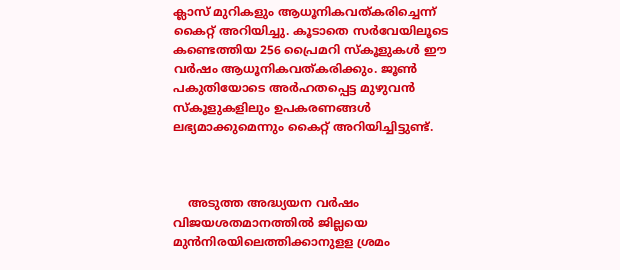ക്ലാസ് മുറികളും ആധൂനികവത്കരിച്ചെന്ന് കൈറ്റ് അറിയിച്ചു. കൂടാതെ സര്‍വേയിലൂടെ കണ്ടെത്തിയ 256 പ്രൈമറി സ്‌കൂളുകള്‍ ഈ വര്‍ഷം ആധൂനികവത്കരിക്കും. ജൂണ്‍ പകുതിയോടെ അര്‍ഹതപ്പെട്ട മുഴുവന്‍ സ്‌കൂളുകളിലും ഉപകരണങ്ങള്‍ ലഭ്യമാക്കുമെന്നും കൈറ്റ് അറിയിച്ചിട്ടുണ്ട്.



    അടുത്ത അദ്ധ്യയന വര്‍ഷം വിജയശതമാനത്തില്‍ ജില്ലയെ മുന്‍നിരയിലെത്തിക്കാനുളള ശ്രമം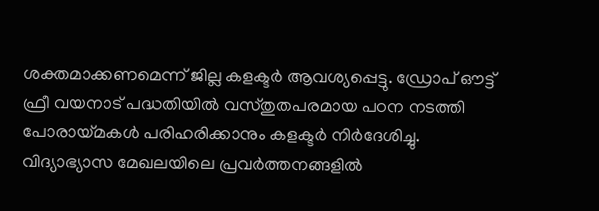ശക്തമാക്കണമെന്ന് ജില്ല കളക്ടര്‍ ആവശ്യപ്പെട്ടു. ഡ്രോപ് ഔട്ട് ഫ്രീ വയനാട് പദ്ധതിയില്‍ വസ്തുതപരമായ പഠന നടത്തി പോരായ്മകള്‍ പരിഹരിക്കാനും കളക്ടര്‍ നിര്‍ദേശിച്ചു. വിദ്യാഭ്യാസ മേഖലയിലെ പ്രവര്‍ത്തനങ്ങളില്‍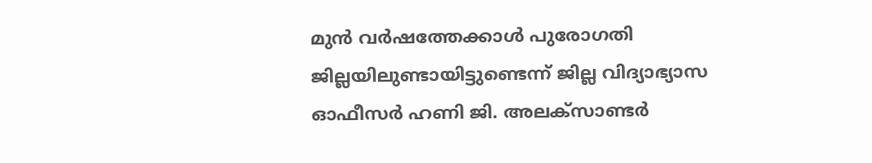മുന്‍ വര്‍ഷത്തേക്കാള്‍ പുരോഗതി ജില്ലയിലുണ്ടായിട്ടുണ്ടെന്ന് ജില്ല വിദ്യാഭ്യാസ ഓഫീസര്‍ ഹണി ജി. അലക്‌സാണ്ടര്‍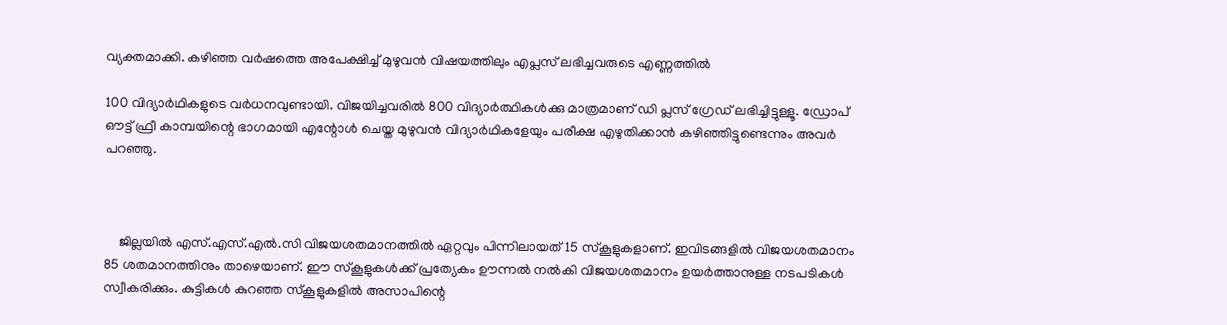വ്യക്തമാക്കി. കഴിഞ്ഞ വര്‍ഷത്തെ അപേക്ഷിച്ച് മുഴുവന്‍ വിഷയത്തിലും എപ്ലസ് ലഭിച്ചവരുടെ എണ്ണത്തില്‍

100 വിദ്യാര്‍ഥികളുടെ വര്‍ധനവുണ്ടായി. വിജയിച്ചവരില്‍ 800 വിദ്യാര്‍ത്ഥികള്‍ക്കു മാത്രമാണ് ഡി പ്ലസ് ഗ്രേഡ് ലഭിച്ചിട്ടുള്ളൂ. ഡ്രോപ് ഔട്ട് ഫ്രീ കാമ്പയിന്റെ ഭാഗമായി എന്റോള്‍ ചെയ്ത മുഴുവന്‍ വിദ്യാര്‍ഥികളേയും പരീക്ഷ എഴുതിക്കാന്‍ കഴിഞ്ഞിട്ടുണ്ടെന്നും അവര്‍ പറഞ്ഞു.



    ജില്ലയില്‍ എസ്.എസ്.എല്‍.സി വിജയശതമാനത്തില്‍ ഏറ്റവും പിന്നിലായത് 15 സ്‌കൂളുകളാണ്. ഇവിടങ്ങളില്‍ വിജയശതമാനം 85 ശതമാനത്തിനും താഴെയാണ്. ഈ സ്‌കൂളുകള്‍ക്ക് പ്രത്യേകം ഊന്നല്‍ നല്‍കി വിജയശതമാനം ഉയര്‍ത്താനുള്ള നടപടികള്‍ സ്വീകരിക്കും. കുട്ടികള്‍ കുറഞ്ഞ സ്‌കൂളുകളില്‍ അസാപിന്റെ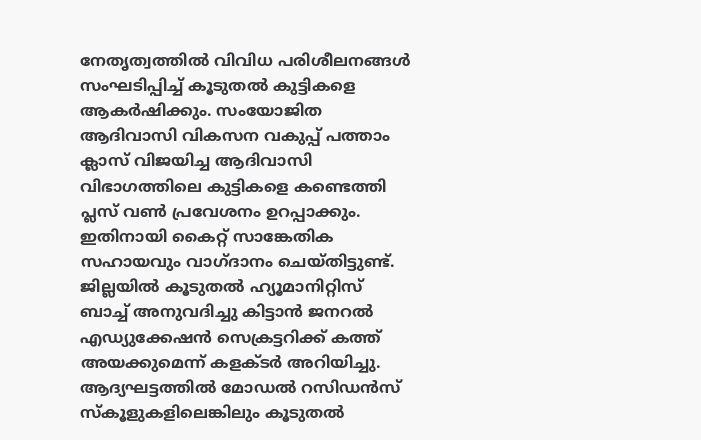നേതൃത്വത്തില്‍ വിവിധ പരിശീലനങ്ങള്‍ സംഘടിപ്പിച്ച് കൂടുതല്‍ കുട്ടികളെ ആകര്‍ഷിക്കും. സംയോജിത ആദിവാസി വികസന വകുപ്പ് പത്താം ക്ലാസ് വിജയിച്ച ആദിവാസി വിഭാഗത്തിലെ കുട്ടികളെ കണ്ടെത്തി പ്ലസ് വണ്‍ പ്രവേശനം ഉറപ്പാക്കും. ഇതിനായി കൈറ്റ് സാങ്കേതിക സഹായവും വാഗ്ദാനം ചെയ്തിട്ടുണ്ട്. ജില്ലയില്‍ കൂടുതല്‍ ഹ്യൂമാനിറ്റിസ് ബാച്ച് അനുവദിച്ചു കിട്ടാന്‍ ജനറല്‍ എഡ്യുക്കേഷന്‍ സെക്രട്ടറിക്ക് കത്ത് അയക്കുമെന്ന് കളക്ടര്‍ അറിയിച്ചു. ആദ്യഘട്ടത്തില്‍ മോഡല്‍ റസിഡന്‍സ് സ്‌കൂളുകളിലെങ്കിലും കൂടുതല്‍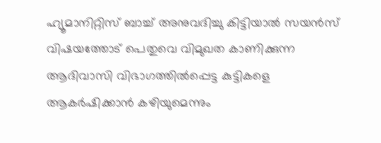ഹ്യൂമാനിറ്റിസ് ബാച്ച് അനുവദിച്ചു കിട്ടിയാല്‍ സയന്‍സ് വിഷയത്തോട് പെതുവെ വിമുഖത കാണിക്കുന്ന ആദിവാസി വിഭാഗത്തില്‍പ്പെട്ട കുട്ടികളെ ആകര്‍ഷിക്കാന്‍ കഴിയുമെന്നും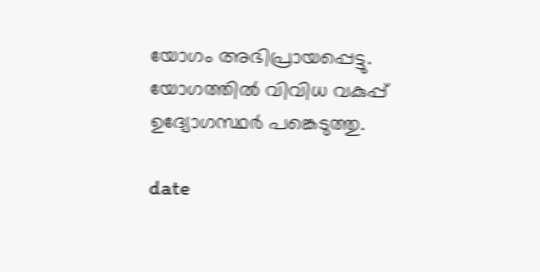യോഗം അഭിപ്രായപ്പെട്ടു. യോഗത്തില്‍ വിവിധ വകുപ്പ് ഉദ്യോഗസ്ഥര്‍ പങ്കെടുത്തു.

date